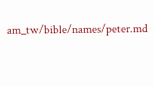am_tw/bible/names/peter.md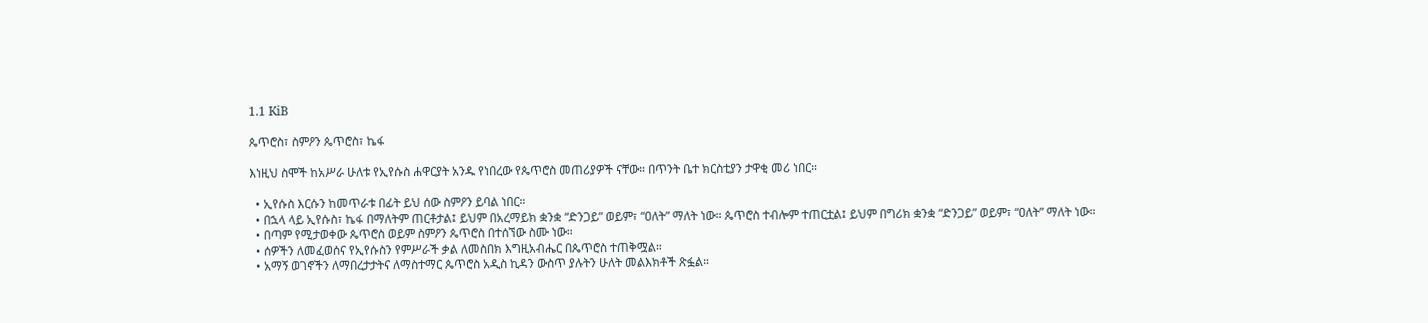1.1 KiB

ጴጥሮስ፣ ስምዖን ጴጥሮስ፣ ኬፋ

እነዚህ ስሞች ከአሥራ ሁለቱ የኢየሱስ ሐዋርያት አንዱ የነበረው የጴጥሮስ መጠሪያዎች ናቸው። በጥንት ቤተ ክርስቲያን ታዋቂ መሪ ነበር።

  • ኢየሱስ እርሱን ከመጥራቱ በፊት ይህ ሰው ስምዖን ይባል ነበር።
  • በኋላ ላይ ኢየሱስ፣ ኬፋ በማለትም ጠርቶታል፤ ይህም በአረማይክ ቋንቋ “ድንጋይ” ወይም፣ “ዐለት” ማለት ነው። ጴጥሮስ ተብሎም ተጠርቷል፤ ይህም በግሪክ ቋንቋ “ድንጋይ” ወይም፣ “ዐለት” ማለት ነው።
  • በጣም የሚታወቀው ጴጥሮስ ወይም ስምዖን ጴጥሮስ በተሰኘው ስሙ ነው።
  • ሰዎችን ለመፈወሰና የኢየሱስን የምሥራች ቃል ለመስበክ እግዚአብሔር በጴጥሮስ ተጠቅሟል።
  • አማኝ ወገኖችን ለማበረታታትና ለማስተማር ጴጥሮስ አዲስ ኪዳን ውስጥ ያሉትን ሁለት መልእክቶች ጽፏል።